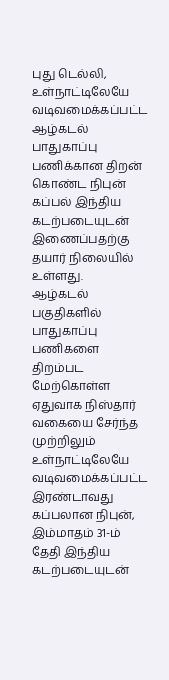புது டெல்லி,
உள்நாட்டிலேயே வடிவமைக்கப்பட்ட ஆழ்கடல் பாதுகாப்பு பணிக்கான திறன் கொண்ட நிபுன் கப்பல் இந்திய கடற்படையுடன் இணைப்பதற்கு தயார் நிலையில் உள்ளது.
ஆழ்கடல் பகுதிகளில் பாதுகாப்பு பணிகளை திறம்பட மேற்கொள்ள ஏதுவாக நிஸ்தார் வகையை சேர்ந்த முற்றிலும் உள்நாட்டிலேயே வடிவமைக்கப்பட்ட இரண்டாவது கப்பலான நிபுன், இம்மாதம் 31-ம் தேதி இந்திய கடற்படையுடன்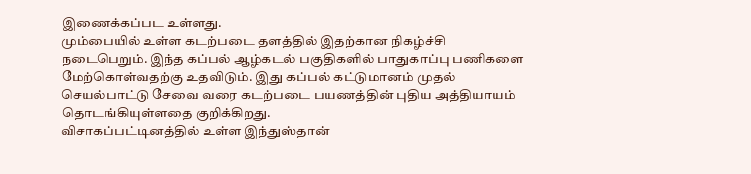இணைக்கப்பட உள்ளது.
மும்பையில் உள்ள கடற்படை தளத்தில் இதற்கான நிகழ்ச்சி நடைபெறும். இந்த கப்பல் ஆழ்கடல் பகுதிகளில் பாதுகாப்பு பணிகளை மேற்கொள்வதற்கு உதவிடும். இது கப்பல் கட்டுமானம் முதல் செயல்பாட்டு சேவை வரை கடற்படை பயணத்தின் புதிய அத்தியாயம் தொடங்கியுள்ளதை குறிக்கிறது.
விசாகப்பட்டினத்தில் உள்ள இந்துஸ்தான்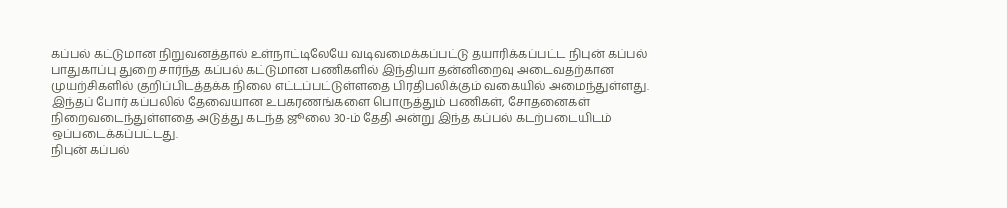கப்பல் கட்டுமான நிறுவனத்தால் உள்நாட்டிலேயே வடிவமைக்கப்பட்டு தயாரிக்கப்பட்ட நிபுன் கப்பல் பாதுகாப்பு துறை சார்ந்த கப்பல் கட்டுமான பணிகளில் இந்தியா தன்னிறைவு அடைவதற்கான முயற்சிகளில் குறிப்பிடத்தக்க நிலை எட்டப்பட்டுள்ளதை பிரதிபலிக்கும் வகையில் அமைந்துள்ளது.
இந்தப் போர் கப்பலில் தேவையான உபகரணங்களை பொருத்தும் பணிகள், சோதனைகள் நிறைவடைந்துள்ளதை அடுத்து கடந்த ஜூலை 30-ம் தேதி அன்று இந்த கப்பல் கடற்படையிடம் ஒப்படைக்கப்பட்டது.
நிபுன் கப்பல்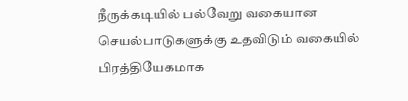நீருக்கடியில் பல்வேறு வகையான செயல்பாடுகளுக்கு உதவிடும் வகையில் பிரத்தியேகமாக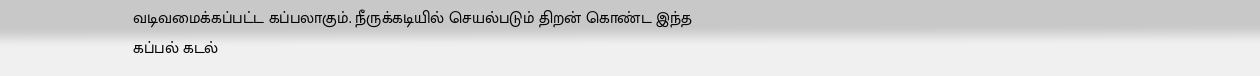வடிவமைக்கப்பட்ட கப்பலாகும். நீருக்கடியில் செயல்படும் திறன் கொண்ட இந்த கப்பல் கடல்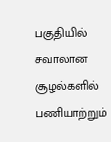பகுதியில் சவாலான சூழல்களில் பணியாற்றும்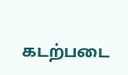கடற்படை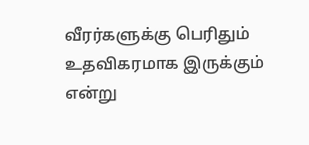வீரர்களுக்கு பெரிதும் உதவிகரமாக இருக்கும் என்று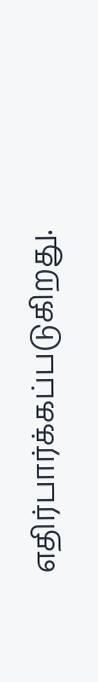எதிர்பார்க்கப்படுகிறது.